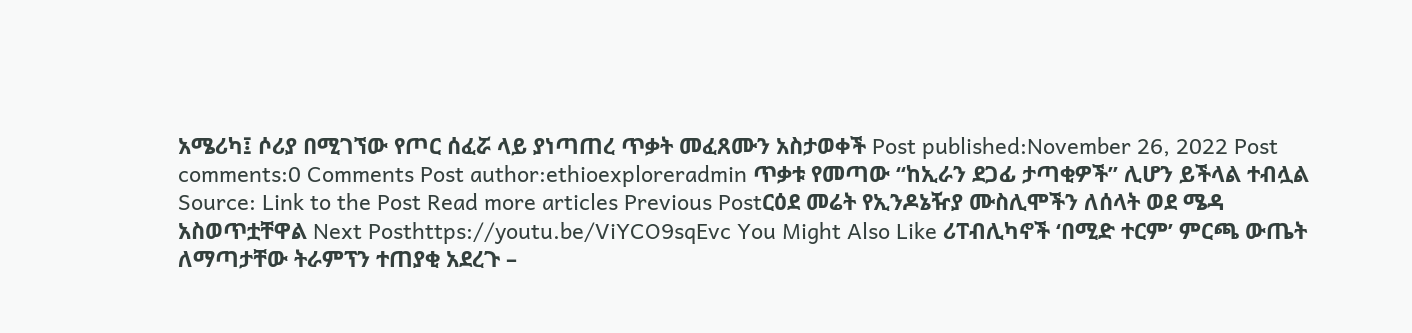አሜሪካ፤ ሶሪያ በሚገኘው የጦር ሰፈሯ ላይ ያነጣጠረ ጥቃት መፈጸሙን አስታወቀች Post published:November 26, 2022 Post comments:0 Comments Post author:ethioexploreradmin ጥቃቱ የመጣው “ከኢራን ደጋፊ ታጣቂዎች” ሊሆን ይችላል ተብሏል Source: Link to the Post Read more articles Previous Postርዕደ መሬት የኢንዶኔዥያ ሙስሊሞችን ለሰላት ወደ ሜዳ አስወጥቷቸዋል Next Posthttps://youtu.be/ViYCO9sqEvc You Might Also Like ሪፐብሊካኖች ‘በሚድ ተርም’ ምርጫ ውጤት ለማጣታቸው ትራምፕን ተጠያቂ አደረጉ –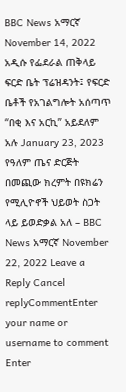BBC News አማርኛ November 14, 2022 አዲሱ የፌደራል ጠቅላይ ፍርድ ቤት ፕሬዝዳንት፤ የፍርድ ቤቶች የአገልግሎት አሰጣጥ “በቂ እና አርኪ” አይደለም አሉ January 23, 2023 የዓለም ጤና ድርጅት በመጪው ክረምት በዩክሬን የሚሊዮኖች ህይወት ስጋት ላይ ይወድቃል አለ – BBC News አማርኛ November 22, 2022 Leave a Reply Cancel replyCommentEnter your name or username to comment Enter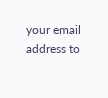your email address to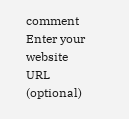comment Enter your website URL (optional)